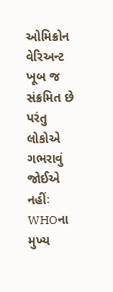ઓમિક્રોન વેરિઅન્ટ ખૂબ જ સંક્રમિત છે પરંતુ લોકોએ ગભરાવું જોઈએ નહીંઃ WHOના મુખ્ય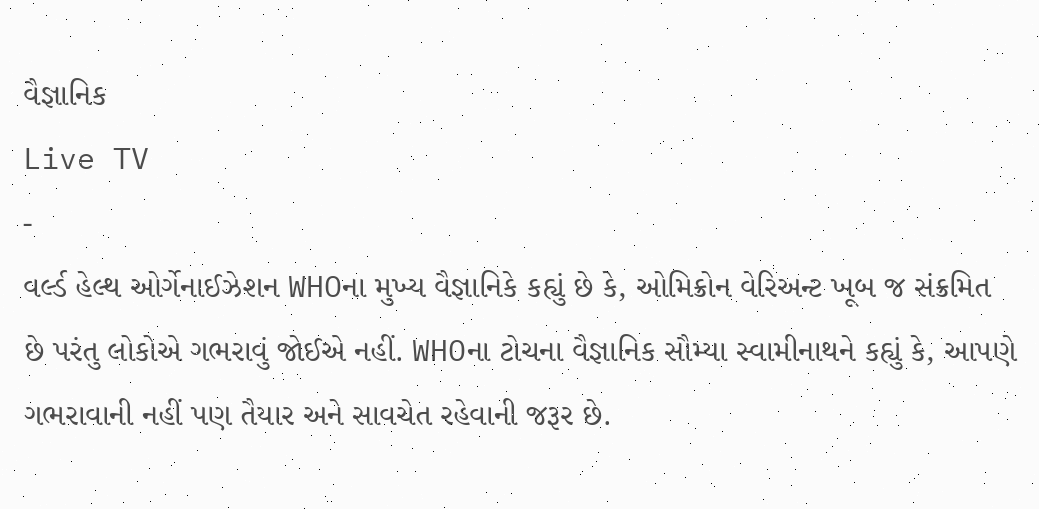વૈજ્ઞાનિક
Live TV
-
વર્લ્ડ હેલ્થ ઓર્ગેનાઈઝેશન WHOના મુખ્ય વૈજ્ઞાનિકે કહ્યું છે કે, ઓમિક્રોન વેરિઅન્ટ ખૂબ જ સંક્રમિત છે પરંતુ લોકોએ ગભરાવું જોઈએ નહીં. WHOના ટોચના વૈજ્ઞાનિક સૌમ્યા સ્વામીનાથને કહ્યું કે, આપણે ગભરાવાની નહીં પણ તૈયાર અને સાવચેત રહેવાની જરૂર છે.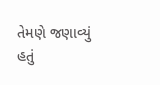તેમણે જણાવ્યું હતું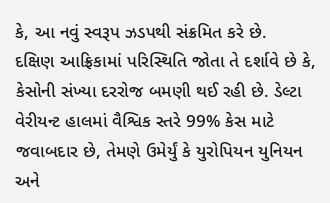કે, આ નવું સ્વરૂપ ઝડપથી સંક્રમિત કરે છે.
દક્ષિણ આફ્રિકામાં પરિસ્થિતિ જોતા તે દર્શાવે છે કે, કેસોની સંખ્યા દરરોજ બમણી થઈ રહી છે. ડેલ્ટા વેરીયન્ટ હાલમાં વૈશ્વિક સ્તરે 99% કેસ માટે જવાબદાર છે, તેમણે ઉમેર્યું કે યુરોપિયન યુનિયન અને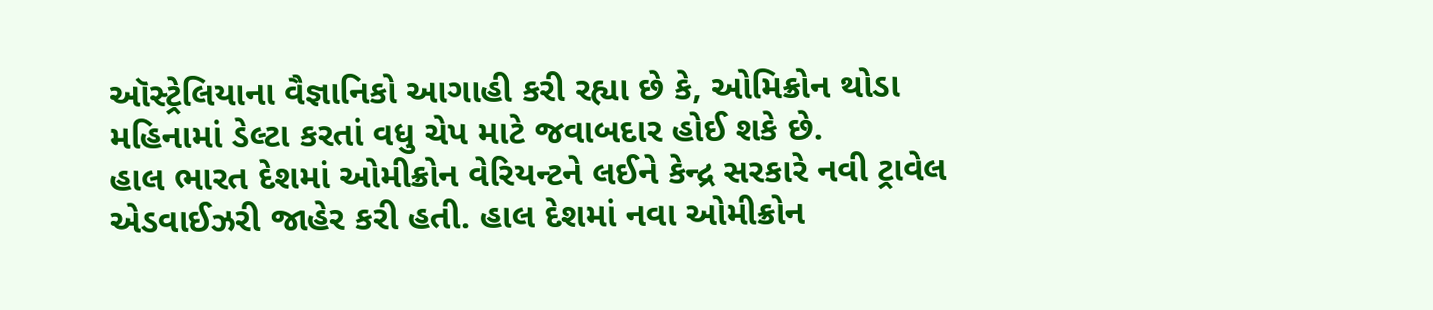ઑસ્ટ્રેલિયાના વૈજ્ઞાનિકો આગાહી કરી રહ્યા છે કે, ઓમિક્રોન થોડા મહિનામાં ડેલ્ટા કરતાં વધુ ચેપ માટે જવાબદાર હોઈ શકે છે.
હાલ ભારત દેશમાં ઓમીક્રોન વેરિયન્ટને લઈને કેન્દ્ર સરકારે નવી ટ્રાવેલ એડવાઈઝરી જાહેર કરી હતી. હાલ દેશમાં નવા ઓમીક્રોન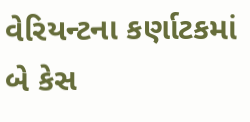વેરિયન્ટના કર્ણાટકમાં બે કેસ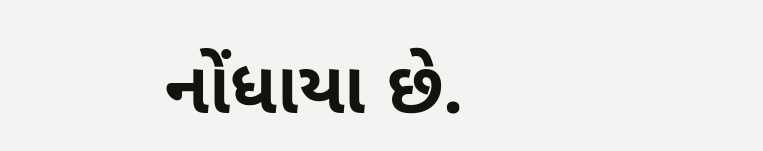નોંધાયા છે.